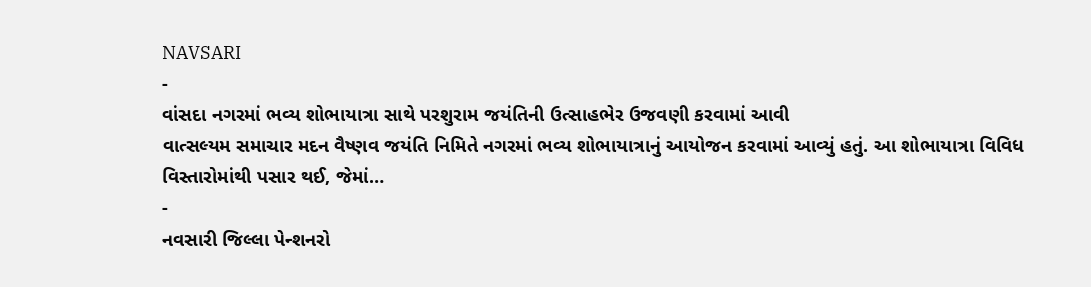NAVSARI
-
વાંસદા નગરમાં ભવ્ય શોભાયાત્રા સાથે પરશુરામ જયંતિની ઉત્સાહભેર ઉજવણી કરવામાં આવી
વાત્સલ્યમ સમાચાર મદન વૈષ્ણવ જયંતિ નિમિતે નગરમાં ભવ્ય શોભાયાત્રાનું આયોજન કરવામાં આવ્યું હતું. આ શોભાયાત્રા વિવિધ વિસ્તારોમાંથી પસાર થઈ, જેમાં…
-
નવસારી જિલ્લા પેન્શનરો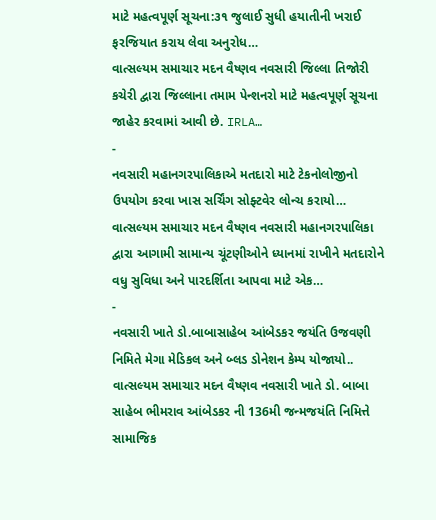માટે મહત્વપૂર્ણ સૂચના:૩૧ જુલાઈ સુધી હયાતીની ખરાઈ ફરજિયાત કરાય લેવા અનુરોધ…
વાત્સલ્યમ સમાચાર મદન વૈષ્ણવ નવસારી જિલ્લા તિજોરી કચેરી દ્વારા જિલ્લાના તમામ પેન્શનરો માટે મહત્વપૂર્ણ સૂચના જાહેર કરવામાં આવી છે. IRLA…
-
નવસારી મહાનગરપાલિકાએ મતદારો માટે ટેકનોલોજીનો ઉપયોગ કરવા ખાસ સર્ચિંગ સોફ્ટવેર લોન્ચ કરાયો…
વાત્સલ્યમ સમાચાર મદન વૈષ્ણવ નવસારી મહાનગરપાલિકા દ્વારા આગામી સામાન્ય ચૂંટણીઓને ધ્યાનમાં રાખીને મતદારોને વધુ સુવિધા અને પારદર્શિતા આપવા માટે એક…
-
નવસારી ખાતે ડો.બાબાસાહેબ આંબેડકર જયંતિ ઉજવણી નિમિતે મેગા મેડિકલ અને બ્લડ ડોનેશન કેમ્પ યોજાયો..
વાત્સલ્યમ સમાચાર મદન વૈષ્ણવ નવસારી ખાતે ડો. બાબા સાહેબ ભીમરાવ આંબેડકર ની 136મી જન્મજયંતિ નિમિત્તે સામાજિક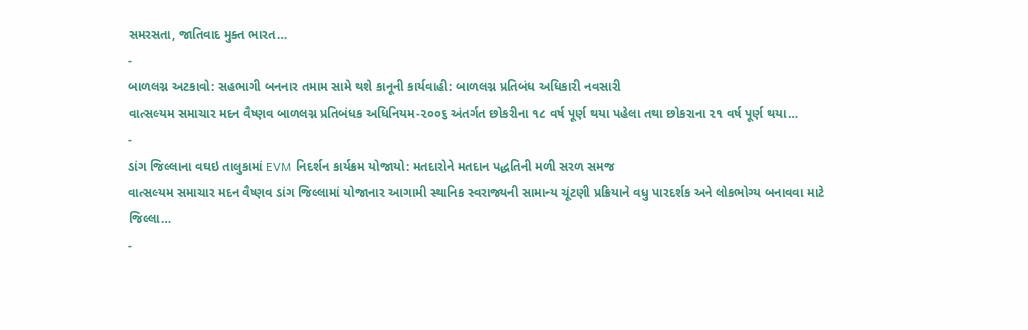સમરસતા, જાતિવાદ મુક્ત ભારત…
-
બાળલગ્ન અટકાવો: સહભાગી બનનાર તમામ સામે થશે કાનૂની કાર્યવાહી: બાળલગ્ન પ્રતિબંધ અધિકારી નવસારી
વાત્સલ્યમ સમાચાર મદન વૈષ્ણવ બાળલગ્ન પ્રતિબંધક અધિનિયમ-૨૦૦૬ અંતર્ગત છોકરીના ૧૮ વર્ષ પૂર્ણ થયા પહેલા તથા છોકરાના ૨૧ વર્ષ પૂર્ણ થયા…
-
ડાંગ જિલ્લાના વઘઇ તાલુકામાં EVM નિદર્શન કાર્યક્રમ યોજાયો: મતદારોને મતદાન પદ્ધતિની મળી સરળ સમજ
વાત્સલ્યમ સમાચાર મદન વૈષ્ણવ ડાંગ જિલ્લામાં યોજાનાર આગામી સ્થાનિક સ્વરાજ્યની સામાન્ય ચૂંટણી પ્રક્રિયાને વધુ પારદર્શક અને લોકભોગ્ય બનાવવા માટે જિલ્લા…
-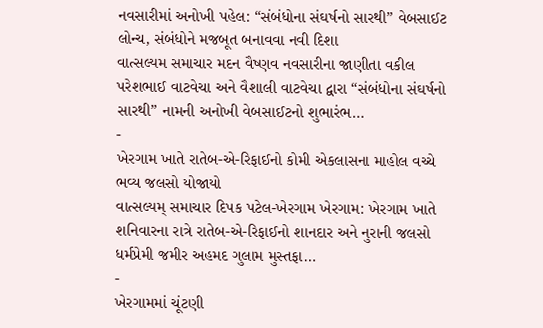નવસારીમાં અનોખી પહેલ: “સંબંધોના સંઘર્ષનો સારથી” વેબસાઈટ લોન્ચ, સંબંધોને મજબૂત બનાવવા નવી દિશા
વાત્સલ્યમ સમાચાર મદન વૈષ્ણવ નવસારીના જાણીતા વકીલ પરેશભાઈ વાટવેચા અને વૈશાલી વાટવેચા દ્વારા “સંબંધોના સંઘર્ષનો સારથી” નામની અનોખી વેબસાઈટનો શુભારંભ…
-
ખેરગામ ખાતે રાતેબ-એ-રિફાઈનો કોમી એકલાસના માહોલ વચ્ચે ભવ્ય જલસો યોજાયો
વાત્સલ્યમ્ સમાચાર દિપક પટેલ-ખેરગામ ખેરગામ: ખેરગામ ખાતે શનિવારના રાત્રે રાતેબ-એ-રિફાઈનો શાનદાર અને નુરાની જલસો ધર્મપ્રેમી જમીર અહમદ ગુલામ મુસ્તફા…
-
ખેરગામમાં ચૂંટણી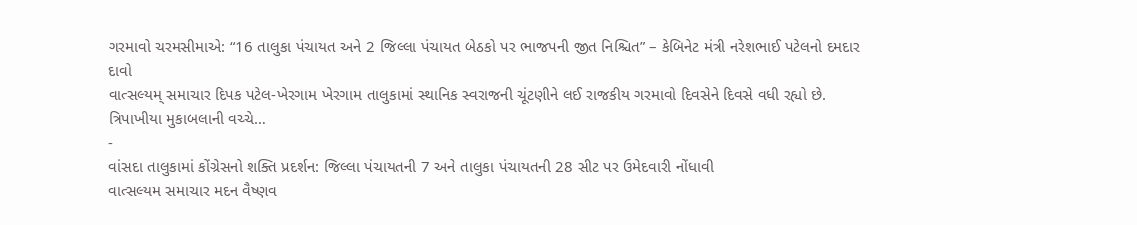ગરમાવો ચરમસીમાએ: “16 તાલુકા પંચાયત અને 2 જિલ્લા પંચાયત બેઠકો પર ભાજપની જીત નિશ્ચિત” – કેબિનેટ મંત્રી નરેશભાઈ પટેલનો દમદાર દાવો
વાત્સલ્યમ્ સમાચાર દિપક પટેલ-ખેરગામ ખેરગામ તાલુકામાં સ્થાનિક સ્વરાજની ચૂંટણીને લઈ રાજકીય ગરમાવો દિવસેને દિવસે વધી રહ્યો છે. ત્રિપાખીયા મુકાબલાની વચ્ચે…
-
વાંસદા તાલુકામાં કોંગ્રેસનો શક્તિ પ્રદર્શન: જિલ્લા પંચાયતની 7 અને તાલુકા પંચાયતની 28 સીટ પર ઉમેદવારી નોંધાવી
વાત્સલ્યમ સમાચાર મદન વૈષ્ણવ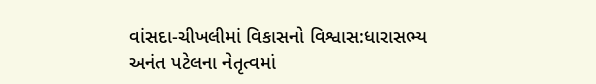વાંસદા-ચીખલીમાં વિકાસનો વિશ્વાસ:ધારાસભ્ય અનંત પટેલના નેતૃત્વમાં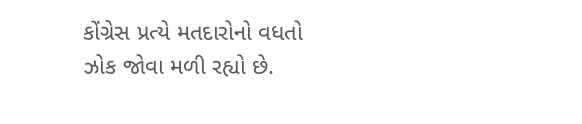કોંગ્રેસ પ્રત્યે મતદારોનો વધતો ઝોક જોવા મળી રહ્યો છે.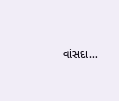વાંસદા…